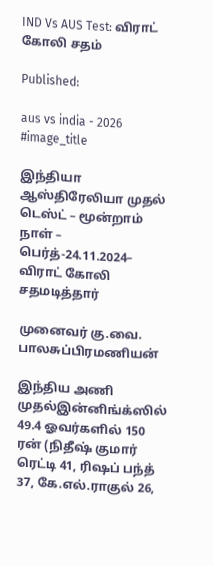IND Vs AUS Test: விராட் கோலி சதம்

Published:

aus vs india - 2026
#image_title

இந்தியா ஆஸ்திரேலியா முதல் டெஸ்ட் – மூன்றாம் நாள் – பெர்த்-24.11.2024– விராட் கோலி சதமடித்தார்

முனைவர் கு.வை. பாலசுப்பிரமணியன்

இந்திய அணி முதல்இன்னிங்க்ஸில் 49.4 ஓவர்களில் 150 ரன் (நிதீஷ் குமார் ரெட்டி 41, ரிஷப் பந்த் 37, கே.எல்.ராகுல் 26,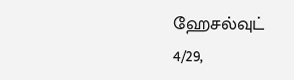ஹேசல்வுட் 4/29,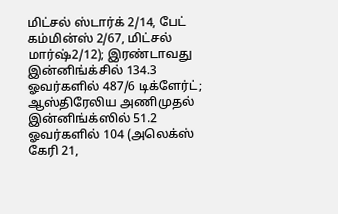மிட்சல் ஸ்டார்க் 2/14, பேட் கம்மின்ஸ் 2/67, மிட்சல் மார்ஷ்2/12); இரண்டாவது இன்னிங்க்சில் 134.3 ஓவர்களில் 487/6 டிக்ளேர்ட்; ஆஸ்திரேலிய அணிமுதல் இன்னிங்க்ஸில் 51.2 ஓவர்களில் 104 (அலெக்ஸ் கேரி 21,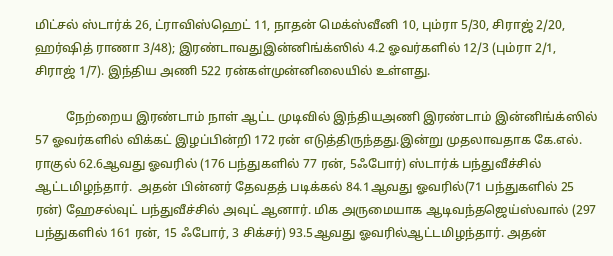மிட்சல் ஸ்டார்க் 26, ட்ராவிஸ்ஹெட் 11, நாதன் மெக்ஸ்வீனி 10, பும்ரா 5/30, சிராஜ் 2/20, ஹர்ஷித் ராணா 3/48); இரண்டாவதுஇன்னிங்க்ஸில் 4.2 ஓவர்களில் 12/3 (பும்ரா 2/1, சிராஜ் 1/7). இந்திய அணி 522 ரன்கள்முன்னிலையில் உள்ளது.

          நேற்றைய இரண்டாம் நாள் ஆட்ட முடிவில் இந்தியஅணி இரண்டாம் இன்னிங்க்ஸில் 57 ஓவர்களில் விக்கட் இழப்பின்றி 172 ரன் எடுத்திருந்தது.இன்று முதலாவதாக கே.எல். ராகுல் 62.6ஆவது ஓவரில் (176 பந்துகளில் 77 ரன், 5ஃபோர்) ஸ்டார்க் பந்துவீச்சில் ஆட்டமிழந்தார்.  அதன் பின்னர் தேவதத் படிக்கல் 84.1ஆவது ஓவரில்(71 பந்துகளில் 25 ரன்) ஹேசல்வுட் பந்துவீச்சில் அவுட் ஆனார். மிக அருமையாக ஆடிவந்தஜெய்ஸ்வால் (297 பந்துகளில் 161 ரன், 15 ஃபோர், 3 சிக்சர்) 93.5ஆவது ஓவரில்ஆட்டமிழந்தார். அதன்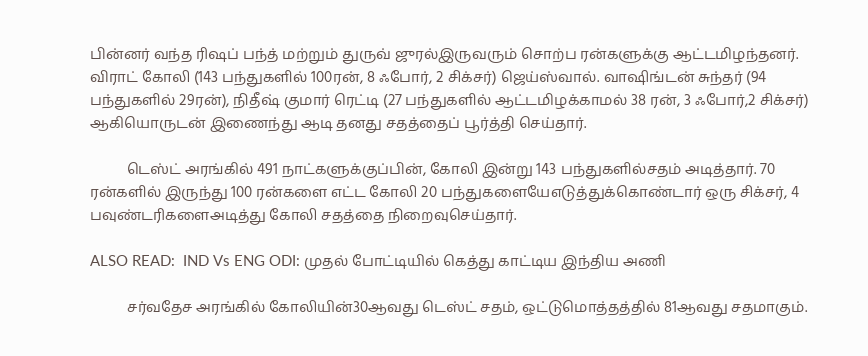பின்னர் வந்த ரிஷப் பந்த் மற்றும் துருவ் ஜுரல்இருவரும் சொற்ப ரன்களுக்கு ஆட்டமிழந்தனர். விராட் கோலி (143 பந்துகளில் 100ரன், 8 ஃபோர், 2 சிக்சர்) ஜெய்ஸ்வால். வாஷிங்டன் சுந்தர் (94 பந்துகளில் 29ரன்), நிதீஷ் குமார் ரெட்டி (27 பந்துகளில் ஆட்டமிழக்காமல் 38 ரன், 3 ஃபோர்,2 சிக்சர்) ஆகியொருடன் இணைந்து ஆடி தனது சதத்தைப் பூர்த்தி செய்தார்.

          டெஸ்ட் அரங்கில் 491 நாட்களுக்குப்பின், கோலி இன்று 143 பந்துகளில்சதம் அடித்தார். 70 ரன்களில் இருந்து 100 ரன்களை எட்ட கோலி 20 பந்துகளையேஎடுத்துக்கொண்டார் ஒரு சிக்சர், 4 பவுண்டரிகளைஅடித்து கோலி சதத்தை நிறைவுசெய்தார்.

ALSO READ:  IND Vs ENG ODI: முதல் போட்டியில் கெத்து காட்டிய இந்திய அணி

          சர்வதேச அரங்கில் கோலியின்30ஆவது டெஸ்ட் சதம், ஒட்டுமொத்தத்தில் 81ஆவது சதமாகும்.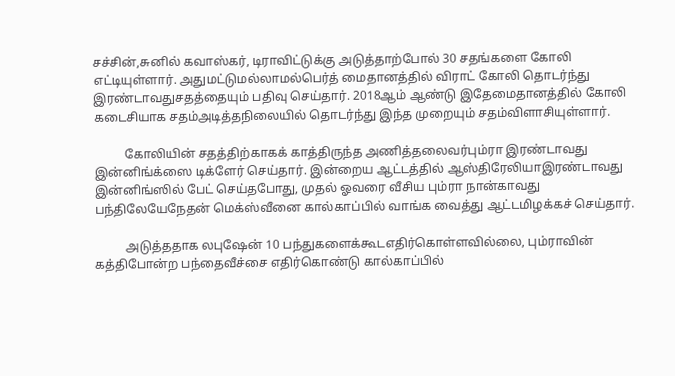சச்சின்,சுனில் கவாஸ்கர், டிராவிட்டுக்கு அடுத்தாற்போல் 30 சதங்களை கோலி எட்டியுள்ளார். அதுமட்டுமல்லாமல்பெர்த் மைதானத்தில் விராட் கோலி தொடர்ந்து இரண்டாவதுசதத்தையும் பதிவு செய்தார். 2018ஆம் ஆண்டு இதேமைதானத்தில் கோலி கடைசியாக சதம்அடித்தநிலையில் தொடர்ந்து இந்த முறையும் சதம்விளாசியுள்ளார்.

          கோலியின் சதத்திற்காகக் காத்திருந்த அணித்தலைவர்பும்ரா இரண்டாவது இன்னிங்க்ஸை டிக்ளேர் செய்தார். இன்றைய ஆட்டத்தில் ஆஸ்திரேலியாஇரண்டாவது இன்னிங்ஸில் பேட் செய்தபோது, முதல் ஓவரை வீசிய பும்ரா நான்காவது பந்திலேயேநேதன் மெக்ஸ்வீனை கால்காப்பில் வாங்க வைத்து ஆட்டமிழக்கச் செய்தார்.

          அடுத்ததாக லபுஷேன் 10 பந்துகளைக்கூடஎதிர்கொள்ளவில்லை, பும்ராவின் கத்திபோன்ற பந்தைவீச்சை எதிர்கொண்டு கால்காப்பில்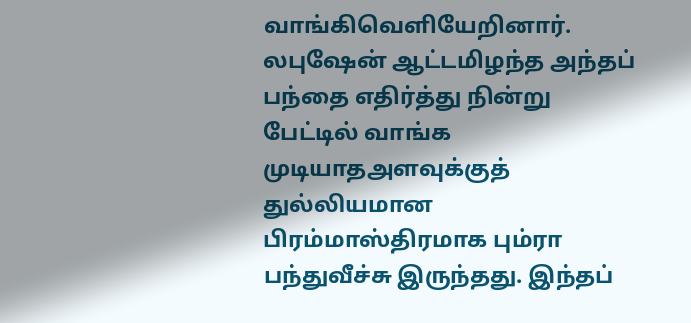வாங்கிவெளியேறினார். லபுஷேன் ஆட்டமிழந்த அந்தப் பந்தை எதிர்த்து நின்று பேட்டில் வாங்க முடியாதஅளவுக்குத் துல்லியமான பிரம்மாஸ்திரமாக பும்ரா பந்துவீச்சு இருந்தது. இந்தப்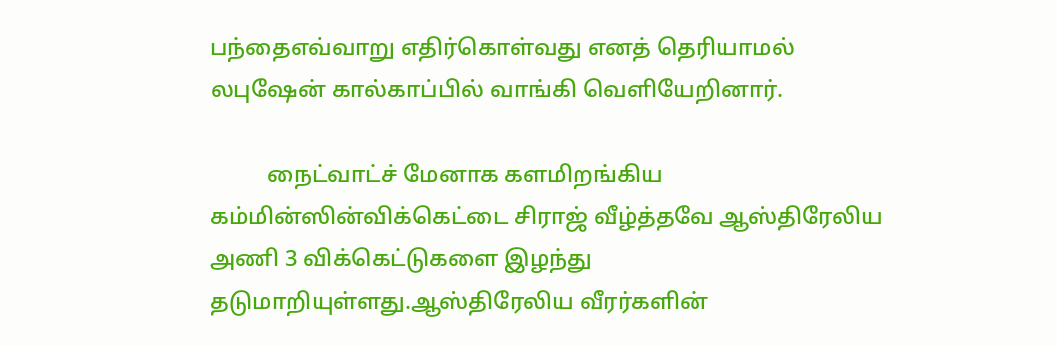பந்தைஎவ்வாறு எதிர்கொள்வது எனத் தெரியாமல் லபுஷேன் கால்காப்பில் வாங்கி வெளியேறினார்.

          நைட்வாட்ச் மேனாக களமிறங்கிய கம்மின்ஸின்விக்கெட்டை சிராஜ் வீழ்த்தவே ஆஸ்திரேலிய அணி 3 விக்கெட்டுகளை இழந்து தடுமாறியுள்ளது.ஆஸ்திரேலிய வீரர்களின்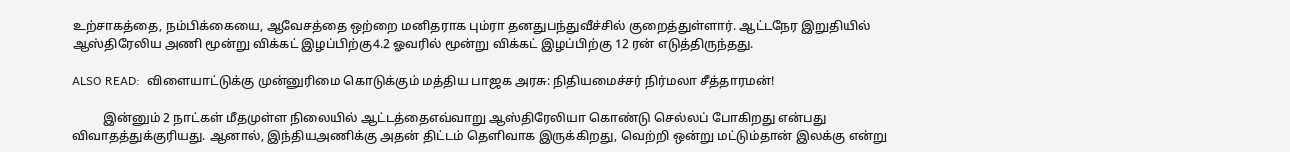உற்சாகத்தை, நம்பிக்கையை, ஆவேசத்தை ஒற்றை மனிதராக பும்ரா தனதுபந்துவீச்சில் குறைத்துள்ளார். ஆட்டநேர இறுதியில் ஆஸ்திரேலிய அணி மூன்று விக்கட் இழப்பிற்கு4.2 ஓவரில் மூன்று விக்கட் இழப்பிற்கு 12 ரன் எடுத்திருந்தது.

ALSO READ:  விளையாட்டுக்கு முன்னுரிமை கொடுக்கும் மத்திய பாஜக அரசு: நிதியமைச்சர் நிர்மலா சீத்தாரமன்!

          இன்னும் 2 நாட்கள் மீதமுள்ள நிலையில் ஆட்டத்தைஎவ்வாறு ஆஸ்திரேலியா கொண்டு செல்லப் போகிறது என்பது விவாதத்துக்குரியது. ஆனால், இந்தியஅணிக்கு அதன் திட்டம் தெளிவாக இருக்கிறது, வெற்றி ஒன்று மட்டும்தான் இலக்கு என்று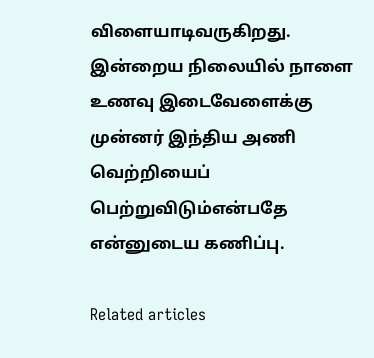விளையாடிவருகிறது. இன்றைய நிலையில் நாளை உணவு இடைவேளைக்கு முன்னர் இந்திய அணி வெற்றியைப் பெற்றுவிடும்என்பதே என்னுடைய கணிப்பு.

Related articles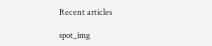Recent articles

spot_img